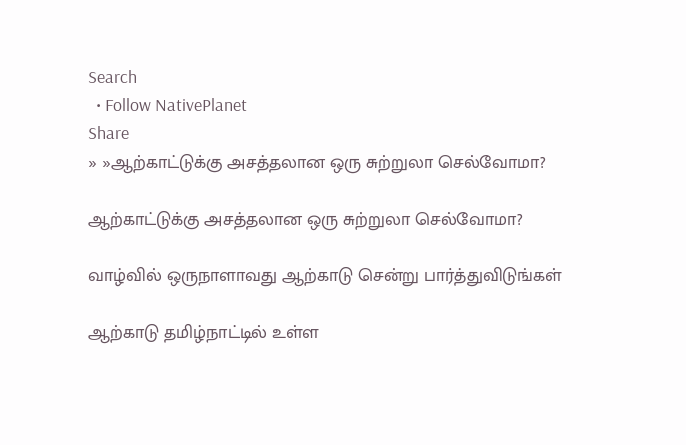Search
  • Follow NativePlanet
Share
» »ஆற்காட்டுக்கு அசத்தலான ஒரு சுற்றுலா செல்வோமா?

ஆற்காட்டுக்கு அசத்தலான ஒரு சுற்றுலா செல்வோமா?

வாழ்வில் ஒருநாளாவது ஆற்காடு சென்று பார்த்துவிடுங்கள்

ஆற்காடு தமிழ்நாட்டில் உள்ள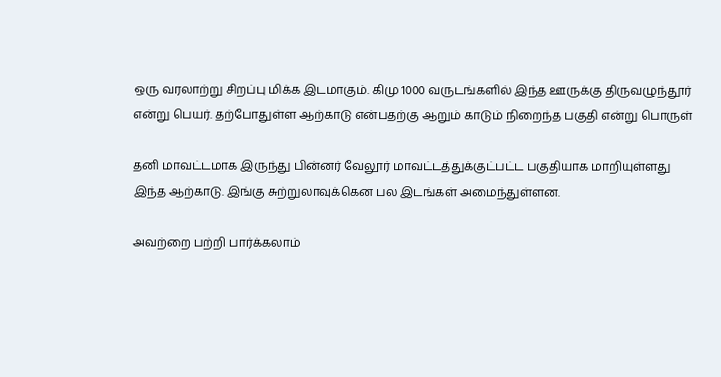ஒரு வரலாற்று சிறப்பு மிக்க இடமாகும். கிமு 1000 வருடங்களில் இந்த ஊருக்கு திருவழுந்தூர் என்று பெயர். தற்போதுள்ள ஆற்காடு என்பதற்கு ஆறும் காடும் நிறைந்த பகுதி என்று பொருள்

தனி மாவட்டமாக இருந்து பின்னர் வேலூர் மாவட்டத்துக்குட்பட்ட பகுதியாக மாறியுள்ளது இந்த ஆற்காடு. இங்கு சுற்றுலாவுக்கென பல இடங்கள் அமைந்துள்ளன.

அவற்றை பற்றி பார்க்கலாம்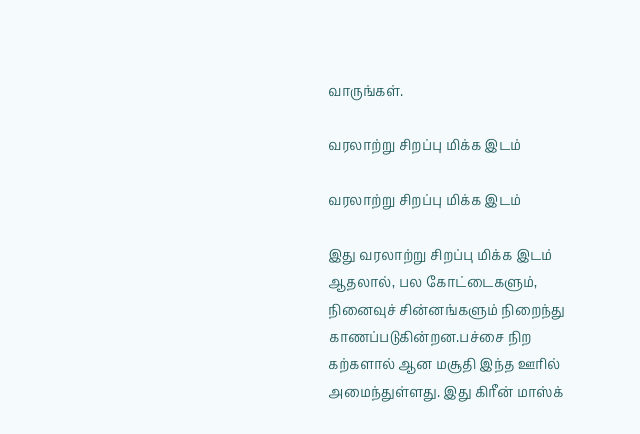வாருங்கள்.

வரலாற்று சிறப்பு மிக்க இடம்

வரலாற்று சிறப்பு மிக்க இடம்

இது வரலாற்று சிறப்பு மிக்க இடம் ஆதலால், பல கோட்டைகளும், நினைவுச் சின்னங்களும் நிறைந்து காணப்படுகின்றன.பச்சை நிற கற்களால் ஆன மசூதி இந்த ஊரில் அமைந்துள்ளது. இது கிரீன் மாஸ்க்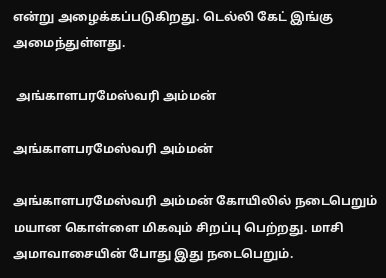என்று அழைக்கப்படுகிறது. டெல்லி கேட் இங்கு அமைந்துள்ளது.

 அங்காளபரமேஸ்வரி அம்மன்

அங்காளபரமேஸ்வரி அம்மன்

அங்காளபரமேஸ்வரி அம்மன் கோயிலில் நடைபெறும் மயான கொள்ளை மிகவும் சிறப்பு பெற்றது. மாசி அமாவாசையின் போது இது நடைபெறும்.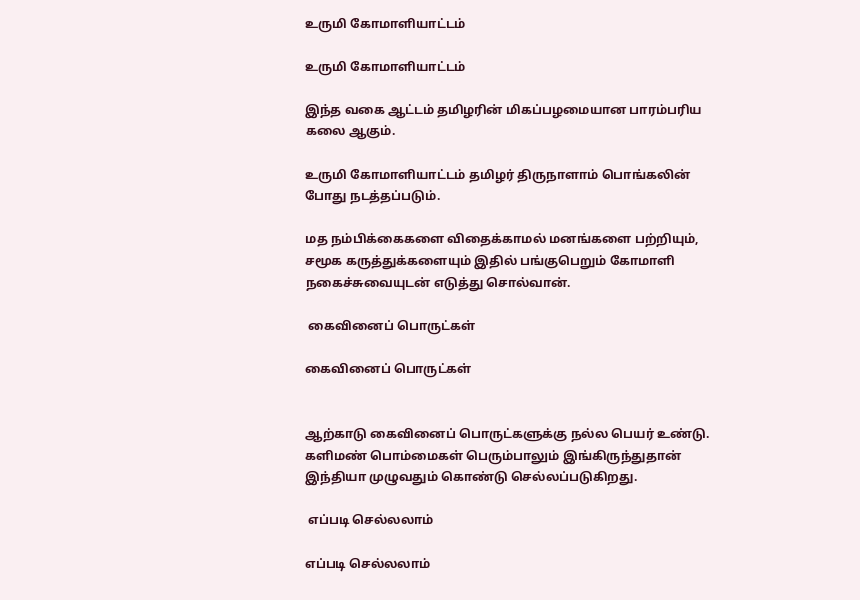உருமி கோமாளியாட்டம்

உருமி கோமாளியாட்டம்

இந்த வகை ஆட்டம் தமிழரின் மிகப்பழமையான பாரம்பரிய கலை ஆகும்.

உருமி கோமாளியாட்டம் தமிழர் திருநாளாம் பொங்கலின் போது நடத்தப்படும்.

மத நம்பிக்கைகளை விதைக்காமல் மனங்களை பற்றியும், சமூக கருத்துக்களையும் இதில் பங்குபெறும் கோமாளி நகைச்சுவையுடன் எடுத்து சொல்வான்.

 கைவினைப் பொருட்கள்

கைவினைப் பொருட்கள்


ஆற்காடு கைவினைப் பொருட்களுக்கு நல்ல பெயர் உண்டு. களிமண் பொம்மைகள் பெரும்பாலும் இங்கிருந்துதான் இந்தியா முழுவதும் கொண்டு செல்லப்படுகிறது.

 எப்படி செல்லலாம்

எப்படி செல்லலாம்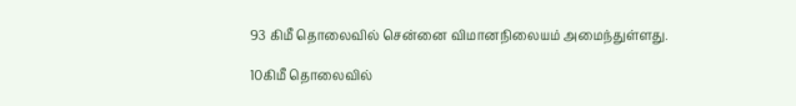93 கிமீ தொலைவில் சென்னை விமானநிலையம் அமைந்துள்ளது.

10கிமீ தொலைவில்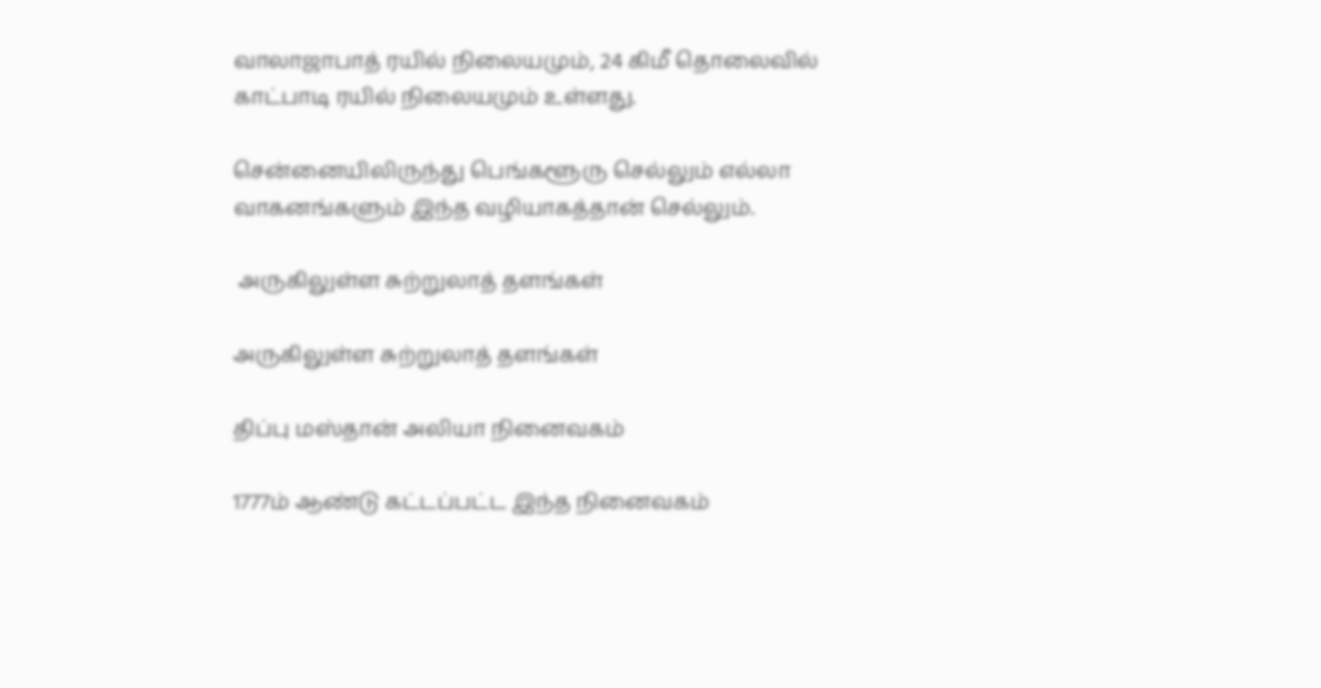வாலாஜாபாத் ரயில் நிலையமும், 24 கிமீ தொலைவில் காட்பாடி ரயில் நிலையமும் உள்ளது.

சென்னையிலிருந்து பெங்களூரு செல்லும் எல்லா வாகனங்களும் இந்த வழியாகத்தான் செல்லும்.

 அருகிலுள்ள சுற்றுலாத் தளங்கள்

அருகிலுள்ள சுற்றுலாத் தளங்கள்

திப்பு மஸ்தான் அலியா நினைவகம்

1777ம் ஆண்டு கட்டப்பட்ட இந்த நினைவகம்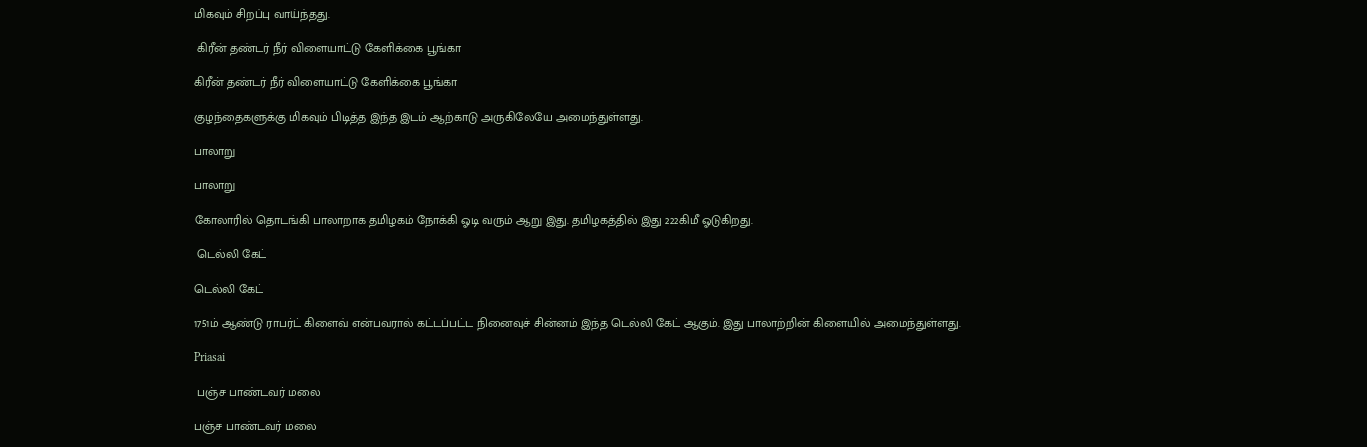மிகவும் சிறப்பு வாய்ந்தது.

 கிரீன் தண்டர் நீர் விளையாட்டு கேளிக்கை பூங்கா

கிரீன் தண்டர் நீர் விளையாட்டு கேளிக்கை பூங்கா

குழந்தைகளுக்கு மிகவும் பிடித்த இந்த இடம் ஆற்காடு அருகிலேயே அமைந்துள்ளது.

பாலாறு

பாலாறு

கோலாரில் தொடங்கி பாலாறாக தமிழகம் நோக்கி ஓடி வரும் ஆறு இது. தமிழகத்தில் இது 222கிமீ ஓடுகிறது.

 டெல்லி கேட்

டெல்லி கேட்

1751ம் ஆண்டு ராபர்ட் கிளைவ் என்பவரால் கட்டப்பட்ட நினைவுச் சின்னம் இந்த டெல்லி கேட் ஆகும். இது பாலாற்றின் கிளையில் அமைந்துள்ளது.

Priasai

 பஞ்ச பாண்டவர் மலை

பஞ்ச பாண்டவர் மலை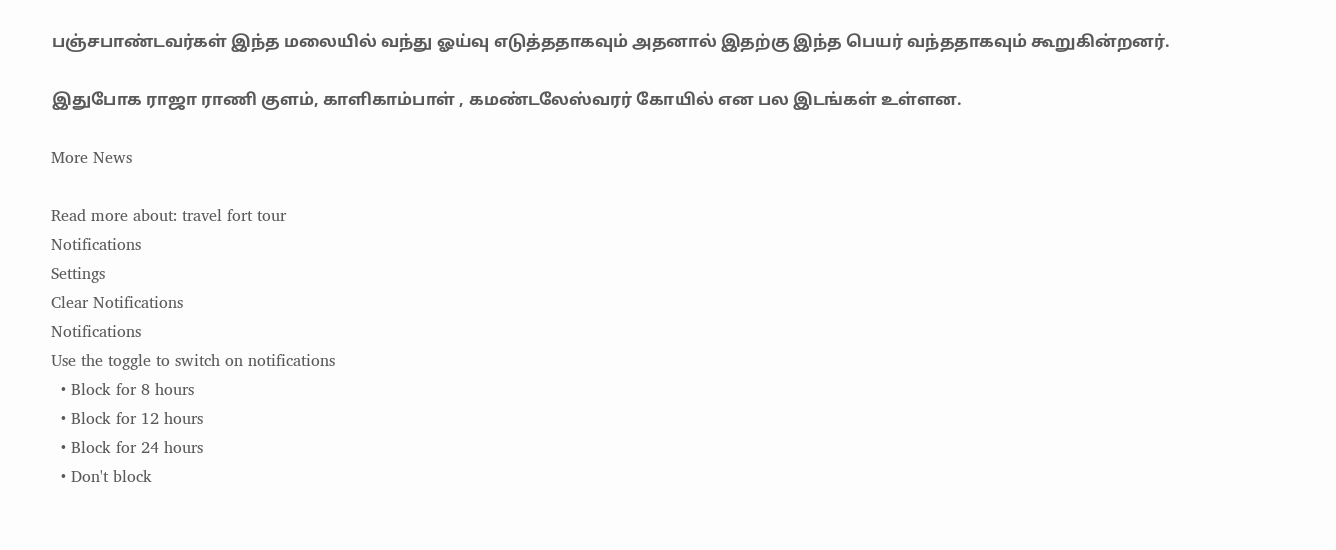பஞ்சபாண்டவர்கள் இந்த மலையில் வந்து ஓய்வு எடுத்ததாகவும் அதனால் இதற்கு இந்த பெயர் வந்ததாகவும் கூறுகின்றனர்.

இதுபோக ராஜா ராணி குளம், காளிகாம்பாள் , கமண்டலேஸ்வரர் கோயில் என பல இடங்கள் உள்ளன.

More News

Read more about: travel fort tour
Notifications
Settings
Clear Notifications
Notifications
Use the toggle to switch on notifications
  • Block for 8 hours
  • Block for 12 hours
  • Block for 24 hours
  • Don't block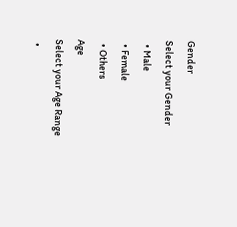Gender
Select your Gender
  • Male
  • Female
  • Others
Age
Select your Age Range
  •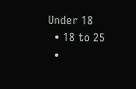Under 18
  • 18 to 25
  •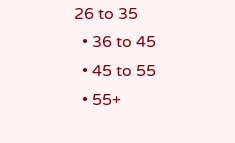26 to 35
  • 36 to 45
  • 45 to 55
  • 55+